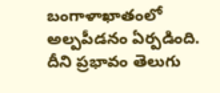బంగాళాఖాతంలో అల్పపీడనం ఏర్పడింది. దీని ప్రభావం తెలుగు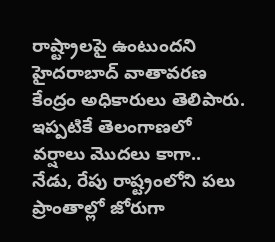రాష్ట్రాలపై ఉంటుందని హైదరాబాద్ వాతావరణ కేంద్రం అధికారులు తెలిపారు. ఇప్పటికే తెలంగాణలో వర్షాలు మెుదలు కాగా.. నేడు, రేపు రాష్ట్రంలోని పలు ప్రాంతాల్లో జోరుగా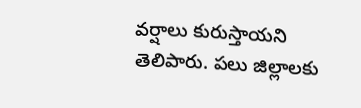వర్షాలు కురుస్తాయని తెలిపారు. పలు జిల్లాలకు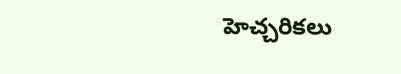హెచ్చరికలు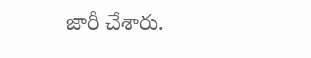జారీ చేశారు.